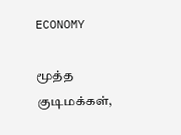ECONOMY

மூத்த குடிமக்கள்,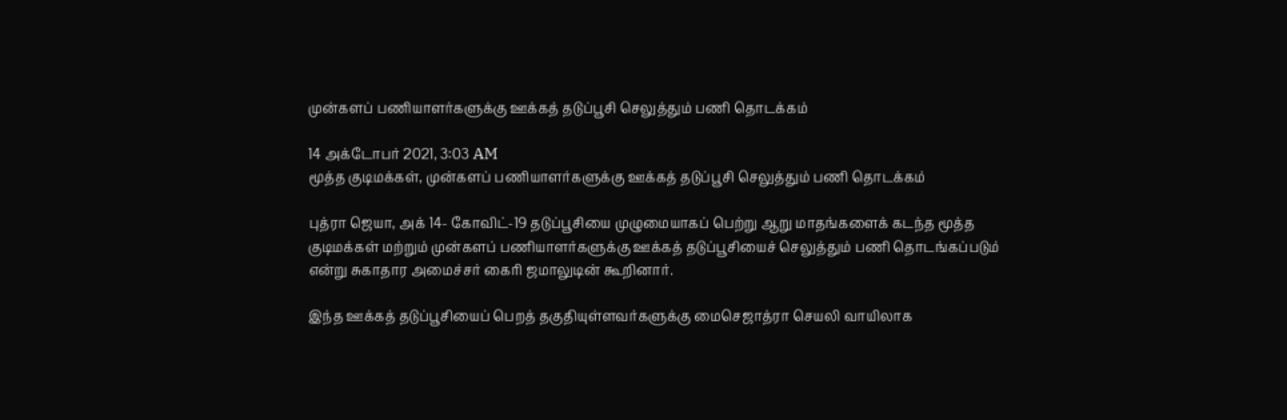முன்களப் பணியாளர்களுக்கு ஊக்கத் தடுப்பூசி செலுத்தும் பணி தொடக்கம்

14 அக்டோபர் 2021, 3:03 AM
மூத்த குடிமக்கள், முன்களப் பணியாளர்களுக்கு ஊக்கத் தடுப்பூசி செலுத்தும் பணி தொடக்கம்

புத்ரா ஜெயா, அக் 14- கோவிட்-19 தடுப்பூசியை முழுமையாகப் பெற்று ஆறு மாதங்களைக் கடந்த மூத்த குடிமக்கள் மற்றும் முன்களப் பணியாளர்களுக்கு ஊக்கத் தடுப்பூசியைச் செலுத்தும் பணி தொடங்கப்படும் என்று சுகாதார அமைச்சர் கைரி ஜமாலுடின் கூறினார்.

இந்த ஊக்கத் தடுப்பூசியைப் பெறத் தகுதியுள்ளவர்களுக்கு மைசெஜாத்ரா செயலி வாயிலாக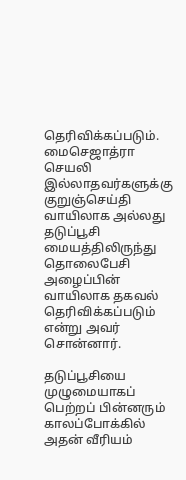தெரிவிக்கப்படும். மைசெஜாத்ரா செயலி இல்லாதவர்களுக்கு குறுஞ்செய்தி வாயிலாக அல்லது தடுப்பூசி மையத்திலிருந்து தொலைபேசி அழைப்பின் வாயிலாக தகவல் தெரிவிக்கப்படும் என்று அவர் சொன்னார்.

தடுப்பூசியை முழுமையாகப் பெற்றப் பின்னரும் காலப்போக்கில் அதன் வீரியம்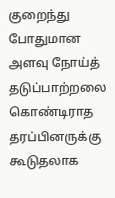குறைந்து போதுமான அளவு நோய்த் தடுப்பாற்றலை கொண்டிராத தரப்பினருக்கு கூடுதலாக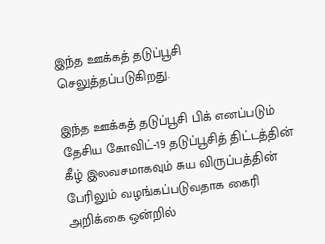இந்த ஊக்கத் தடுப்பூசி செலுத்தப்படுகிறது.

இந்த ஊக்கத் தடுப்பூசி பிக் எனப்படும் தேசிய கோவிட்-19 தடுப்பூசித் திட்டத்தின் கீழ் இலவசமாகவும் சுய விருப்பத்தின் பேரிலும் வழங்கப்படுவதாக கைரி அறிக்கை ஒன்றில்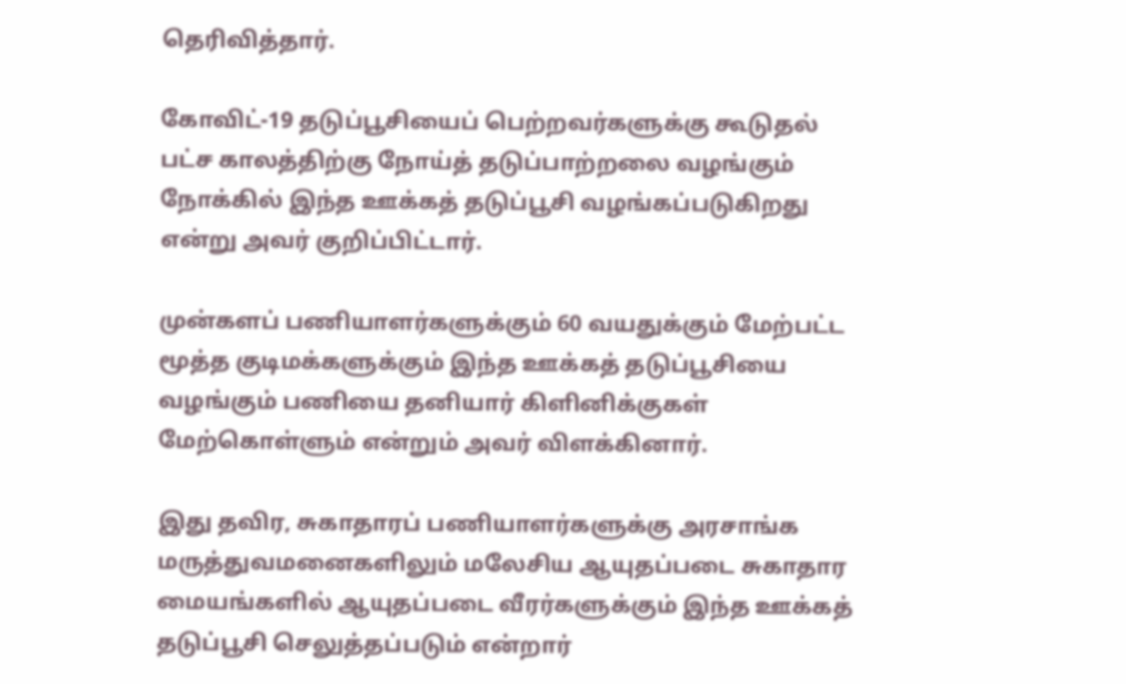தெரிவித்தார்.

கோவிட்-19 தடுப்பூசியைப் பெற்றவர்களுக்கு கூடுதல் பட்ச காலத்திற்கு நோய்த் தடுப்பாற்றலை வழங்கும் நோக்கில் இந்த ஊக்கத் தடுப்பூசி வழங்கப்படுகிறது என்று அவர் குறிப்பிட்டார்.

முன்களப் பணியாளர்களுக்கும் 60 வயதுக்கும் மேற்பட்ட மூத்த குடிமக்களுக்கும் இந்த ஊக்கத் தடுப்பூசியை வழங்கும் பணியை தனியார் கிளினிக்குகள் மேற்கொள்ளும் என்றும் அவர் விளக்கினார்.

இது தவிர, சுகாதாரப் பணியாளர்களுக்கு அரசாங்க மருத்துவமனைகளிலும் மலேசிய ஆயுதப்படை சுகாதார மையங்களில் ஆயுதப்படை வீரர்களுக்கும் இந்த ஊக்கத் தடுப்பூசி செலுத்தப்படும் என்றார்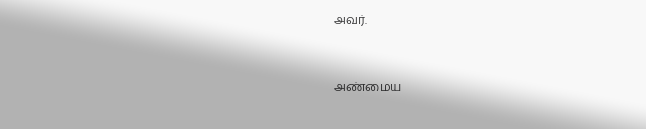அவர்.



அண்மைய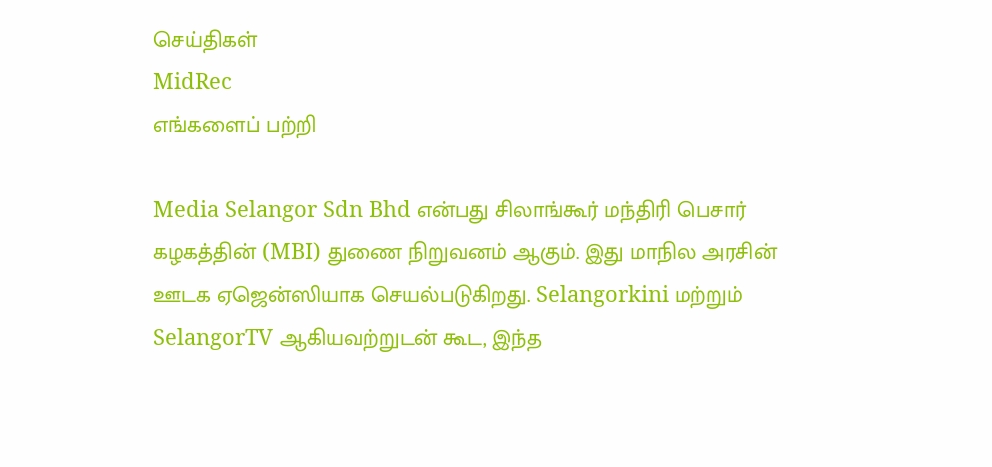செய்திகள்
MidRec
எங்களைப் பற்றி

Media Selangor Sdn Bhd என்பது சிலாங்கூர் மந்திரி பெசார் கழகத்தின் (MBI) துணை நிறுவனம் ஆகும். இது மாநில அரசின் ஊடக ஏஜென்ஸியாக செயல்படுகிறது. Selangorkini மற்றும் SelangorTV ஆகியவற்றுடன் கூட, இந்த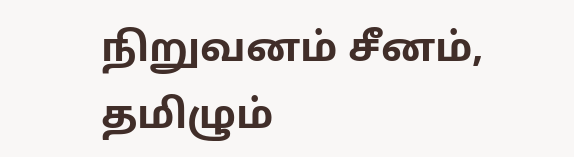நிறுவனம் சீனம், தமிழும்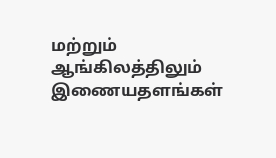மற்றும் ஆங்கிலத்திலும் இணையதளங்கள்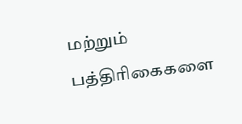மற்றும் பத்திரிகைகளை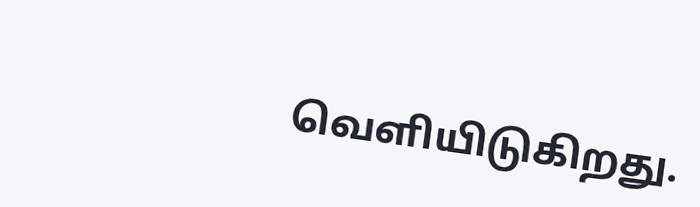வெளியிடுகிறது.